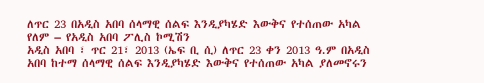ለጥር 23 በአዲስ አበባ ሰላማዊ ሰልፍ እንዲያካሄድ እውቅና የተሰጠው አካል የለም – የአዲስ አበባ ፖሊስ ኮሚሽን
አዲስ አበባ ፣ ጥር 21፣ 2013 (ኤፍ ቢ ሲ) ለጥር 23 ቀን 2013 ዓ.ም በአዲስ አበባ ከተማ ሰላማዊ ሰልፍ እንዲያካሄድ እውቅና የተሰጠው አካል ያለመኖሩን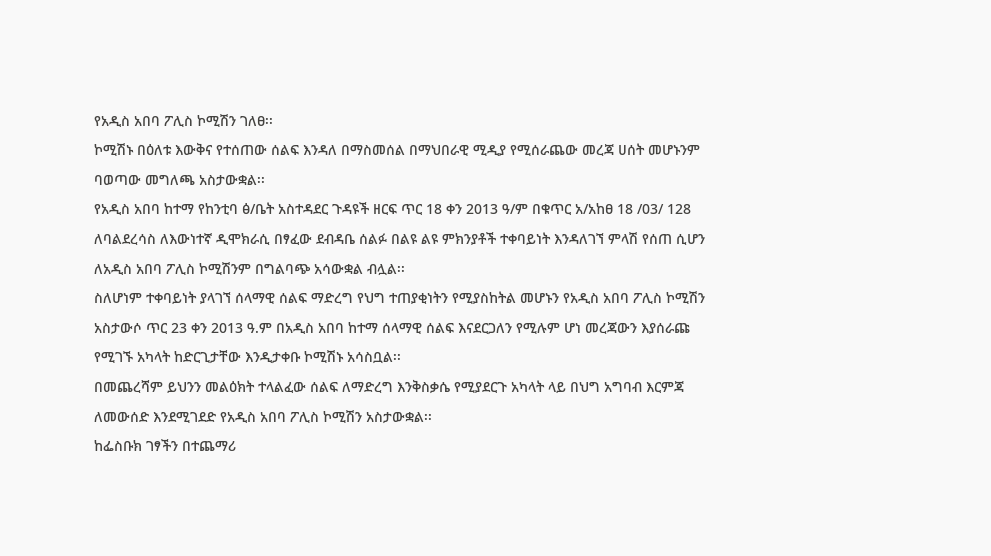የአዲስ አበባ ፖሊስ ኮሚሽን ገለፀ፡፡
ኮሚሽኑ በዕለቱ እውቅና የተሰጠው ሰልፍ እንዳለ በማስመሰል በማህበራዊ ሚዲያ የሚሰራጨው መረጃ ሀሰት መሆኑንም ባወጣው መግለጫ አስታውቋል፡፡
የአዲስ አበባ ከተማ የከንቲባ ፅ/ቤት አስተዳደር ጉዳዩች ዘርፍ ጥር 18 ቀን 2013 ዓ/ም በቁጥር አ/አከፀ 18 /03/ 128 ለባልደረሳስ ለእውነተኛ ዲሞክራሲ በፃፈው ደብዳቤ ሰልፉ በልዩ ልዩ ምክንያቶች ተቀባይነት እንዳለገኘ ምላሽ የሰጠ ሲሆን ለአዲስ አበባ ፖሊስ ኮሚሽንም በግልባጭ አሳውቋል ብሏል፡፡
ስለሆነም ተቀባይነት ያላገኘ ሰላማዊ ሰልፍ ማድረግ የህግ ተጠያቂነትን የሚያስከትል መሆኑን የአዲስ አበባ ፖሊስ ኮሚሽን አስታውሶ ጥር 23 ቀን 2013 ዓ.ም በአዲስ አበባ ከተማ ሰላማዊ ሰልፍ እናደርጋለን የሚሉም ሆነ መረጃውን እያሰራጩ የሚገኙ አካላት ከድርጊታቸው እንዲታቀቡ ኮሚሽኑ አሳስቧል፡፡
በመጨረሻም ይህንን መልዕክት ተላልፈው ሰልፍ ለማድረግ እንቅስቃሴ የሚያደርጉ አካላት ላይ በህግ አግባብ እርምጃ ለመውሰድ እንደሚገደድ የአዲስ አበባ ፖሊስ ኮሚሽን አስታውቋል፡፡
ከፌስቡክ ገፃችን በተጨማሪ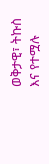ወቅታዊ፣ ትኩስ እና የተሟሉ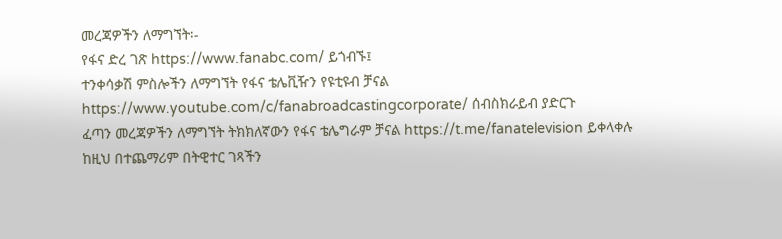መረጃዎችን ለማግኘት፡-
የፋና ድረ ገጽ https://www.fanabc.com/ ይጎብኙ፤
ተንቀሳቃሽ ምስሎችን ለማግኘት የፋና ቴሌቪዥን የዩቲዩብ ቻናል https://www.youtube.com/c/fanabroadcastingcorporate/ ሰብስክራይብ ያድርጉ
ፈጣን መረጃዎችን ለማግኘት ትክክለኛውን የፋና ቴሌግራም ቻናል https://t.me/fanatelevision ይቀላቀሉ
ከዚህ በተጨማሪም በትዊተር ገጻችን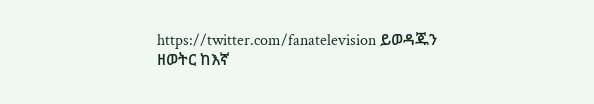https://twitter.com/fanatelevision ይወዳጁን
ዘወትር ከእኛ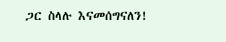ጋር ስላሉ እናመሰግናለን!